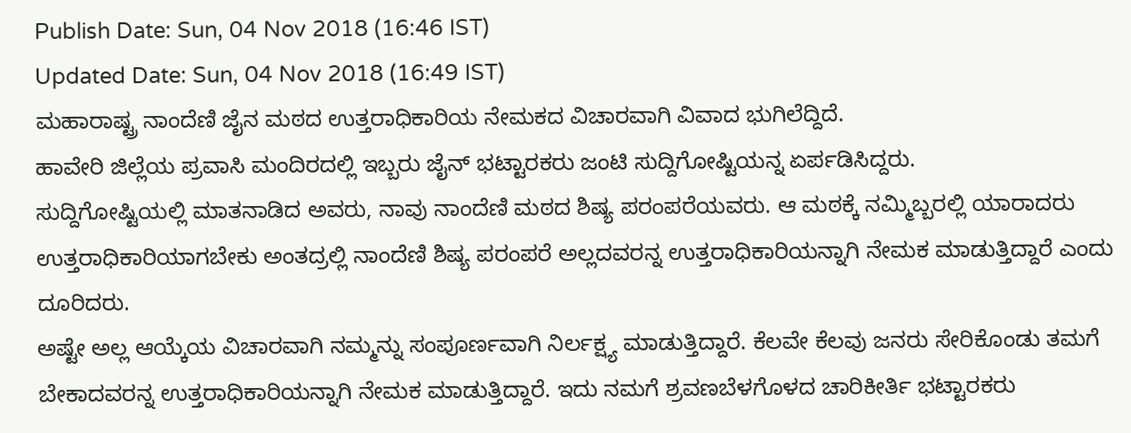Publish Date: Sun, 04 Nov 2018 (16:46 IST)
Updated Date: Sun, 04 Nov 2018 (16:49 IST)
ಮಹಾರಾಷ್ಟ್ರ ನಾಂದೆಣಿ ಜೈನ ಮಠದ ಉತ್ತರಾಧಿಕಾರಿಯ ನೇಮಕದ ವಿಚಾರವಾಗಿ ವಿವಾದ ಭುಗಿಲೆದ್ದಿದೆ.
ಹಾವೇರಿ ಜಿಲ್ಲೆಯ ಪ್ರವಾಸಿ ಮಂದಿರದಲ್ಲಿ ಇಬ್ಬರು ಜೈನ್ ಭಟ್ಟಾರಕರು ಜಂಟಿ ಸುದ್ದಿಗೋಷ್ಟಿಯನ್ನ ಏರ್ಪಡಿಸಿದ್ದರು.
ಸುದ್ದಿಗೋಷ್ಟಿಯಲ್ಲಿ ಮಾತನಾಡಿದ ಅವರು, ನಾವು ನಾಂದೆಣಿ ಮಠದ ಶಿಷ್ಯ ಪರಂಪರೆಯವರು. ಆ ಮಠಕ್ಕೆ ನಮ್ಮಿಬ್ಬರಲ್ಲಿ ಯಾರಾದರು ಉತ್ತರಾಧಿಕಾರಿಯಾಗಬೇಕು ಅಂತದ್ರಲ್ಲಿ ನಾಂದೆಣಿ ಶಿಷ್ಯ ಪರಂಪರೆ ಅಲ್ಲದವರನ್ನ ಉತ್ತರಾಧಿಕಾರಿಯನ್ನಾಗಿ ನೇಮಕ ಮಾಡುತ್ತಿದ್ದಾರೆ ಎಂದು ದೂರಿದರು.
ಅಷ್ಟೇ ಅಲ್ಲ ಆಯ್ಕೆಯ ವಿಚಾರವಾಗಿ ನಮ್ಮನ್ನು ಸಂಪೂರ್ಣವಾಗಿ ನಿರ್ಲಕ್ಷ್ಯ ಮಾಡುತ್ತಿದ್ದಾರೆ. ಕೆಲವೇ ಕೆಲವು ಜನರು ಸೇರಿಕೊಂಡು ತಮಗೆ ಬೇಕಾದವರನ್ನ ಉತ್ತರಾಧಿಕಾರಿಯನ್ನಾಗಿ ನೇಮಕ ಮಾಡುತ್ತಿದ್ದಾರೆ. ಇದು ನಮಗೆ ಶ್ರವಣಬೆಳಗೊಳದ ಚಾರಿಕೀರ್ತಿ ಭಟ್ಟಾರಕರು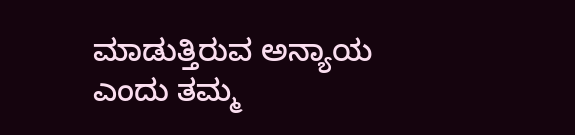ಮಾಡುತ್ತಿರುವ ಅನ್ಯಾಯ ಎಂದು ತಮ್ಮ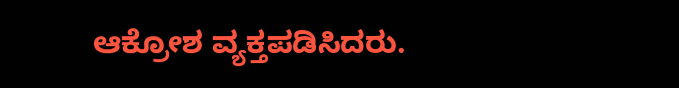ಆಕ್ರೋಶ ವ್ಯಕ್ತಪಡಿಸಿದರು.